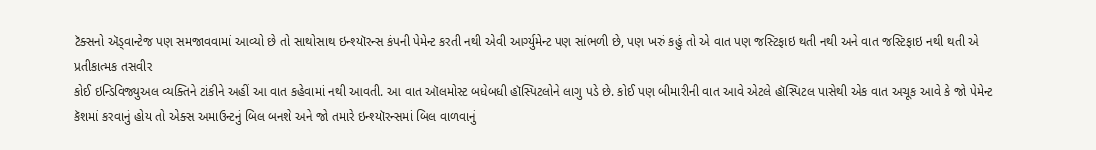ટૅક્સનો ઍડ્વાન્ટેજ પણ સમજાવવામાં આવ્યો છે તો સાથોસાથ ઇન્શ્યૉરન્સ કંપની પેમેન્ટ કરતી નથી એવી આર્ગ્યુમેન્ટ પણ સાંભળી છે, પણ ખરું કહું તો એ વાત પણ જસ્ટિફાઇ થતી નથી અને વાત જસ્ટિફાઇ નથી થતી એ
પ્રતીકાત્મક તસવીર
કોઈ ઇન્ડિવિજ્યુઅલ વ્યક્તિને ટાંકીને અહીં આ વાત કહેવામાં નથી આવતી. આ વાત ઑલમોસ્ટ બધેબધી હૉસ્પિટલોને લાગુ પડે છે. કોઈ પણ બીમારીની વાત આવે એટલે હૉસ્પિટલ પાસેથી એક વાત અચૂક આવે કે જો પેમેન્ટ કૅશમાં કરવાનું હોય તો એક્સ અમાઉન્ટનું બિલ બનશે અને જો તમારે ઇન્શ્યૉરન્સમાં બિલ વાળવાનું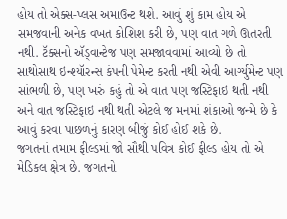હોય તો એક્સ-પ્લસ અમાઉન્ટ થશે. આવું શું કામ હોય એ સમજવાની અનેક વખત કોશિશ કરી છે, પણ વાત ગળે ઊતરતી નથી. ટૅક્સનો ઍડ્વાન્ટેજ પણ સમજાવવામાં આવ્યો છે તો સાથોસાથ ઇન્શ્યૉરન્સ કંપની પેમેન્ટ કરતી નથી એવી આર્ગ્યુમેન્ટ પણ સાંભળી છે, પણ ખરું કહું તો એ વાત પણ જસ્ટિફાઇ થતી નથી અને વાત જસ્ટિફાઇ નથી થતી એટલે જ મનમાં શંકાઓ જન્મે છે કે આવું કરવા પાછળનું કારણ બીજું કોઈ હોઈ શકે છે.
જગતનાં તમામ ફીલ્ડમાં જો સૌથી પવિત્ર કોઈ ફીલ્ડ હોય તો એ મેડિકલ ક્ષેત્ર છે. જગતનો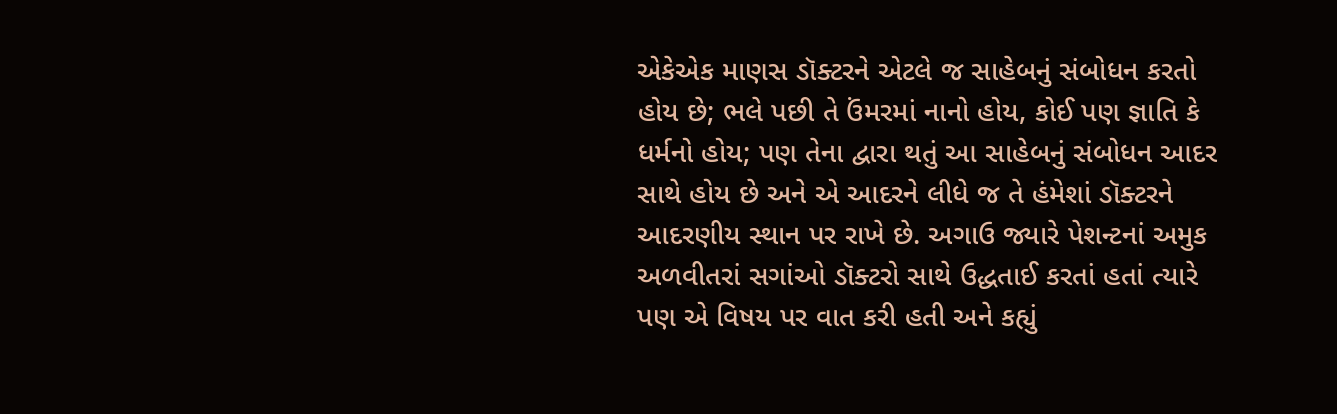એકેએક માણસ ડૉક્ટરને એટલે જ સાહેબનું સંબોધન કરતો હોય છે; ભલે પછી તે ઉંમરમાં નાનો હોય, કોઈ પણ જ્ઞાતિ કે ધર્મનો હોય; પણ તેના દ્વારા થતું આ સાહેબનું સંબોધન આદર સાથે હોય છે અને એ આદરને લીધે જ તે હંમેશાં ડૉક્ટરને આદરણીય સ્થાન પર રાખે છે. અગાઉ જ્યારે પેશન્ટનાં અમુક અળવીતરાં સગાંઓ ડૉક્ટરો સાથે ઉદ્ધતાઈ કરતાં હતાં ત્યારે પણ એ વિષય પર વાત કરી હતી અને કહ્યું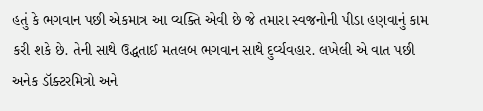હતું કે ભગવાન પછી એકમાત્ર આ વ્યક્તિ એવી છે જે તમારા સ્વજનોની પીડા હણવાનું કામ કરી શકે છે. તેની સાથે ઉદ્ધતાઈ મતલબ ભગવાન સાથે દુર્વ્યવહાર. લખેલી એ વાત પછી અનેક ડૉક્ટરમિત્રો અને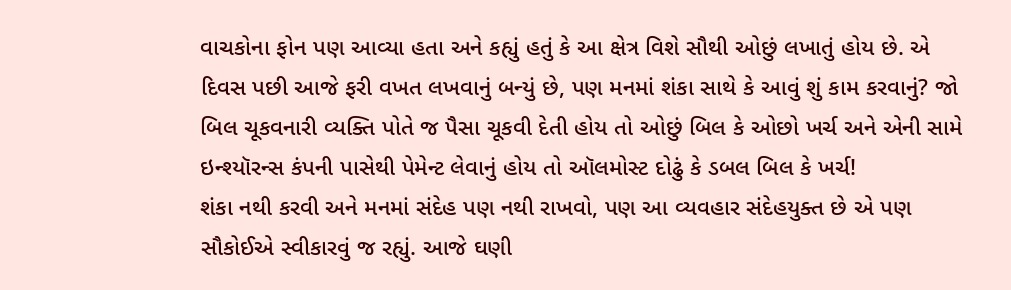વાચકોના ફોન પણ આવ્યા હતા અને કહ્યું હતું કે આ ક્ષેત્ર વિશે સૌથી ઓછું લખાતું હોય છે. એ દિવસ પછી આજે ફરી વખત લખવાનું બન્યું છે, પણ મનમાં શંકા સાથે કે આવું શું કામ કરવાનું? જો બિલ ચૂકવનારી વ્યક્તિ પોતે જ પૈસા ચૂકવી દેતી હોય તો ઓછું બિલ કે ઓછો ખર્ચ અને એની સામે ઇન્શ્યૉરન્સ કંપની પાસેથી પેમેન્ટ લેવાનું હોય તો ઑલમોસ્ટ દોઢું કે ડબલ બિલ કે ખર્ચ!
શંકા નથી કરવી અને મનમાં સંદેહ પણ નથી રાખવો, પણ આ વ્યવહાર સંદેહયુક્ત છે એ પણ સૌકોઈએ સ્વીકારવું જ રહ્યું. આજે ઘણી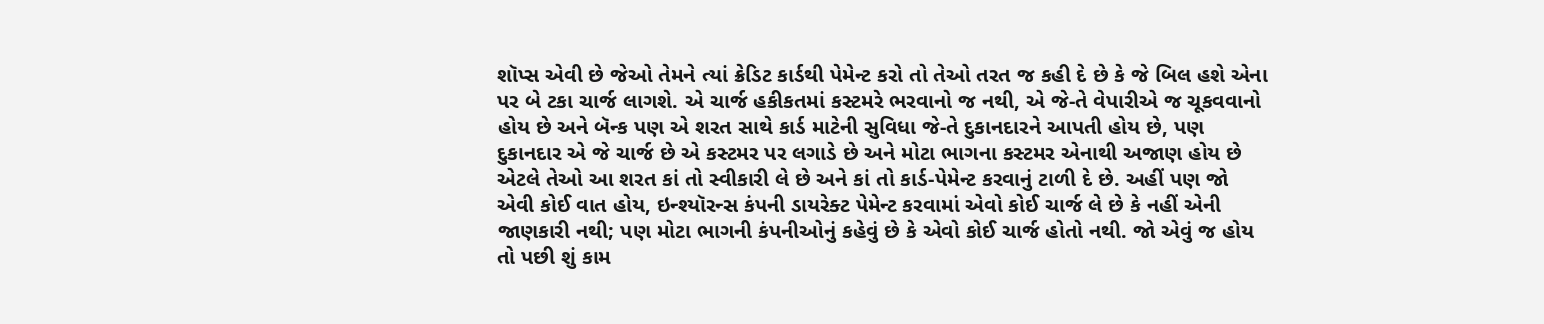શૉપ્સ એવી છે જેઓ તેમને ત્યાં ક્રેડિટ કાર્ડથી પેમેન્ટ કરો તો તેઓ તરત જ કહી દે છે કે જે બિલ હશે એના પર બે ટકા ચાર્જ લાગશે. એ ચાર્જ હકીકતમાં કસ્ટમરે ભરવાનો જ નથી, એ જે-તે વેપારીએ જ ચૂકવવાનો હોય છે અને બૅન્ક પણ એ શરત સાથે કાર્ડ માટેની સુવિધા જે-તે દુકાનદારને આપતી હોય છે, પણ દુકાનદાર એ જે ચાર્જ છે એ કસ્ટમર પર લગાડે છે અને મોટા ભાગના કસ્ટમર એનાથી અજાણ હોય છે એટલે તેઓ આ શરત કાં તો સ્વીકારી લે છે અને કાં તો કાર્ડ-પેમેન્ટ કરવાનું ટાળી દે છે. અહીં પણ જો એવી કોઈ વાત હોય, ઇન્શ્યૉરન્સ કંપની ડાયરેક્ટ પેમેન્ટ કરવામાં એવો કોઈ ચાર્જ લે છે કે નહીં એની જાણકારી નથી; પણ મોટા ભાગની કંપનીઓનું કહેવું છે કે એવો કોઈ ચાર્જ હોતો નથી. જો એવું જ હોય તો પછી શું કામ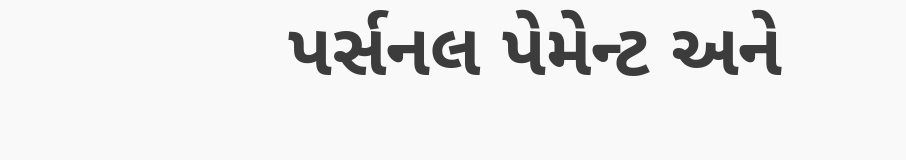પર્સનલ પેમેન્ટ અને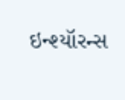ઇન્શ્યૉરન્સ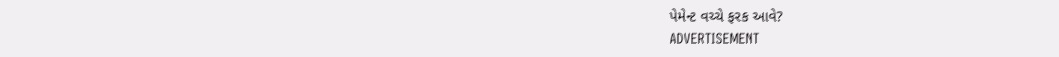પેમેન્ટ વચ્ચે ફરક આવે?
ADVERTISEMENT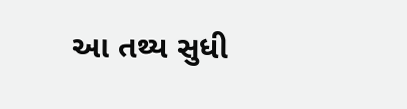આ તથ્ય સુધી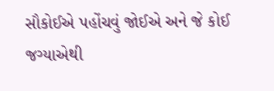સૌકોઈએ પહોંચવું જોઈએ અને જે કોઈ જગ્યાએથી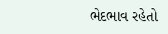ભેદભાવ રહેતો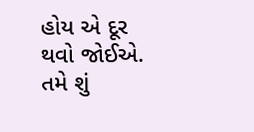હોય એ દૂર થવો જોઈએ.
તમે શું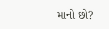માનો છો?